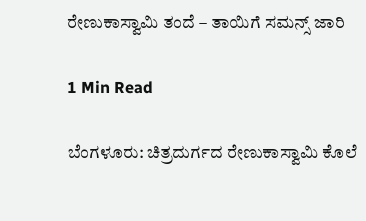ರೇಣುಕಾಸ್ವಾಮಿ ತಂದೆ – ತಾಯಿಗೆ ಸಮನ್ಸ್ ಜಾರಿ

1 Min Read

ಬೆಂಗಳೂರು: ಚಿತ್ರದುರ್ಗದ ರೇಣುಕಾಸ್ವಾಮಿ ಕೊಲೆ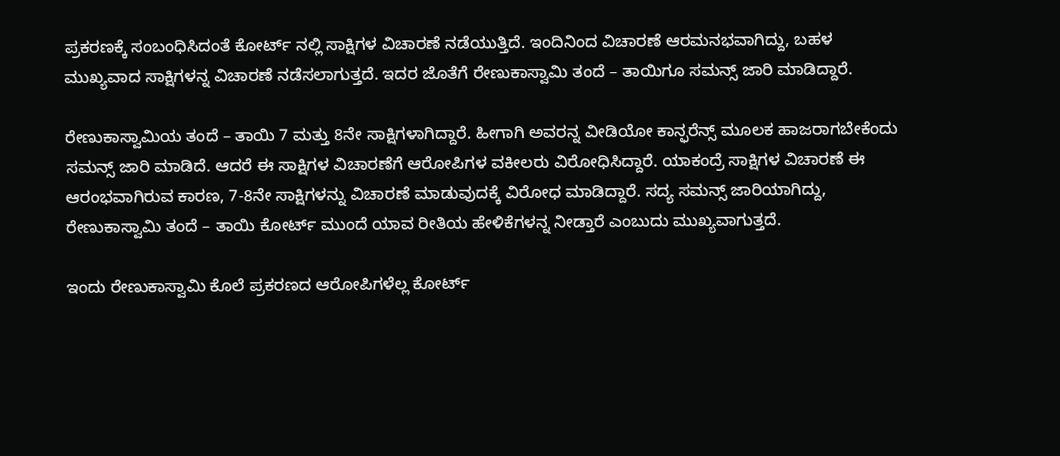ಪ್ರಕರಣಕ್ಕೆ‌ ಸಂಬಂಧಿಸಿದಂತೆ ಕೋರ್ಟ್ ನಲ್ಲಿ ಸಾಕ್ಷಿಗಳ ವಿಚಾರಣೆ ನಡೆಯುತ್ತಿದೆ. ಇಂದಿನಿಂದ ವಿಚಾರಣೆ ಆರಮನಭವಾಗಿದ್ದು, ಬಹಳ ಮುಖ್ಯವಾದ ಸಾಕ್ಷಿಗಳನ್ನ ವಿಚಾರಣೆ ನಡೆಸಲಾಗುತ್ತದೆ. ಇದರ ಜೊತೆಗೆ ರೇಣುಕಾಸ್ವಾಮಿ ತಂದೆ – ತಾಯಿಗೂ ಸಮನ್ಸ್ ಜಾರಿ ಮಾಡಿದ್ದಾರೆ.

ರೇಣುಕಾಸ್ವಾಮಿಯ ತಂದೆ – ತಾಯಿ 7 ಮತ್ತು 8ನೇ ಸಾಕ್ಷಿಗಳಾಗಿದ್ದಾರೆ. ಹೀಗಾಗಿ ಅವರನ್ನ ವೀಡಿಯೋ ಕಾನ್ಫರೆನ್ಸ್ ಮೂಲಕ ಹಾಜರಾಗಬೇಕೆಂದು ಸಮನ್ಸ್ ಜಾರಿ ಮಾಡಿದೆ. ಆದರೆ ಈ ಸಾಕ್ಷಿಗಳ ವಿಚಾರಣೆಗೆ ಆರೋಪಿಗಳ ವಕೀಲರು ವಿರೋಧಿಸಿದ್ದಾರೆ. ಯಾಕಂದ್ರೆ ಸಾಕ್ಷಿಗಳ ವಿಚಾರಣೆ ಈ ಆರಂಭವಾಗಿರುವ ಕಾರಣ, 7-8ನೇ ಸಾಕ್ಷಿಗಳನ್ನು ವಿಚಾರಣೆ ಮಾಡುವುದಕ್ಕೆ ವಿರೋಧ ಮಾಡಿದ್ದಾರೆ. ಸದ್ಯ ಸಮನ್ಸ್ ಜಾರಿಯಾಗಿದ್ದು, ರೇಣುಕಾಸ್ವಾಮಿ ತಂದೆ – ತಾಯಿ ಕೋರ್ಟ್ ಮುಂದೆ ಯಾವ ರೀತಿಯ ಹೇಳಿಕೆಗಳನ್ನ ನೀಡ್ತಾರೆ ಎಂಬುದು ಮುಖ್ಯವಾಗುತ್ತದೆ.

ಇಂದು ರೇಣುಕಾಸ್ವಾಮಿ ಕೊಲೆ ಪ್ರಕರಣದ ಆರೋಪಿಗಳೆಲ್ಲ ಕೋರ್ಟ್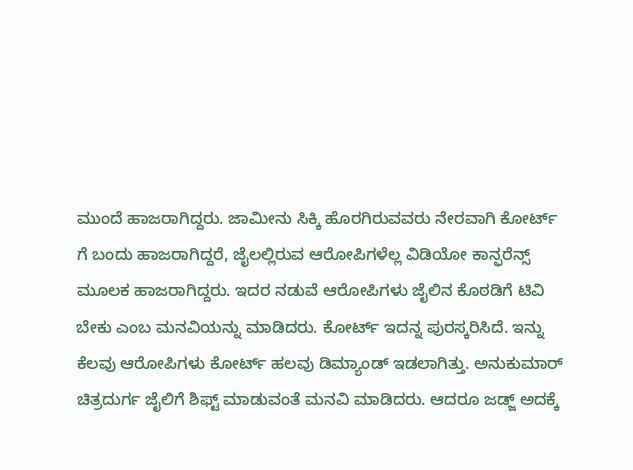ಮುಂದೆ ಹಾಜರಾಗಿದ್ದರು. ಜಾಮೀನು ಸಿಕ್ಕಿ ಹೊರಗಿರುವವರು ನೇರವಾಗಿ ಕೋರ್ಟ್ ಗೆ ಬಂದು ಹಾಜರಾಗಿದ್ದರೆ, ಜೈಲಲ್ಲಿರುವ ಆರೋಪಿಗಳೆಲ್ಲ ವಿಡಿಯೋ ಕಾನ್ಫರೆನ್ಸ್ ಮೂಲಕ ಹಾಜರಾಗಿದ್ದರು. ಇದರ ನಡುವೆ ಆರೋಪಿಗಳು ಜೈಲಿನ ಕೊಠಡಿಗೆ ಟಿವಿ ಬೇಕು ಎಂಬ ಮನವಿಯನ್ನು ಮಾಡಿದರು. ಕೋರ್ಟ್ ಇದನ್ನ ಪುರಸ್ಕರಿಸಿದೆ‌. ಇನ್ನು ಕೆಲವು ಆರೋಪಿಗಳು ಕೋರ್ಟ್ ಹಲವು ಡಿಮ್ಯಾಂಡ್ ಇಡಲಾಗಿತ್ತು. ಅನುಕುಮಾರ್ ಚಿತ್ರದುರ್ಗ ಜೈಲಿಗೆ ಶಿಫ್ಟ್ ಮಾಡುವಂತೆ ಮನವಿ ಮಾಡಿದರು. ಆದರೂ ಜಡ್ಜ್ ಅದಕ್ಕೆ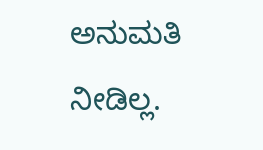ಅನುಮತಿ ನೀಡಿಲ್ಲ.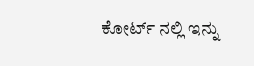ಕೋರ್ಟ್ ನಲ್ಲಿ ಇನ್ನು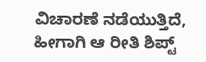ವಿಚಾರಣೆ ನಡೆಯುತ್ತಿದೆ, ಹೀಗಾಗಿ ಆ ರೀತಿ ಶಿಪ್ಟ್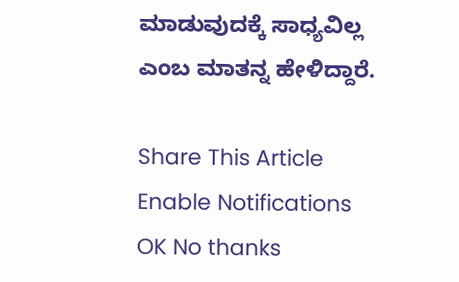ಮಾಡುವುದಕ್ಕೆ ಸಾಧ್ಯವಿಲ್ಲ ಎಂಬ ಮಾತನ್ನ ಹೇಳಿದ್ದಾರೆ.

Share This Article
Enable Notifications OK No thanks